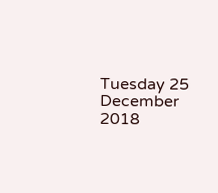Tuesday 25 December 2018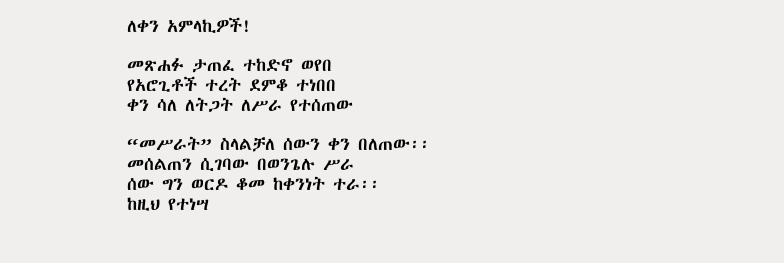ለቀን አምላኪዎች!

መጽሐፉ ታጠፈ ተከድኖ ወየበ
የአሮጊቶች ተረት ደምቆ ተነበበ
ቀን ሳለ ለትጋት ለሥራ የተሰጠው

“መሥራት” ስላልቻለ ሰውን ቀን በለጠው፡፡
መሰልጠን ሲገባው በወንጌሉ ሥራ
ሰው ግን ወርዶ ቆመ ከቀንነት ተራ፡፡
ከዚህ የተነሣ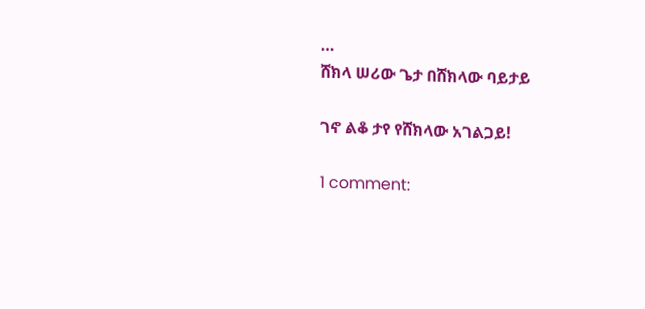…
ሸክላ ሠሪው ጌታ በሸክላው ባይታይ

ገኖ ልቆ ታየ የሸክላው አገልጋይ!

1 comment: